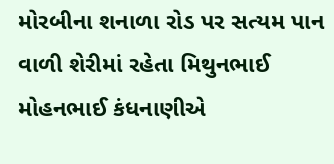મોરબીના શનાળા રોડ પર સત્યમ પાન વાળી શેરીમાં રહેતા મિથુનભાઈ મોહનભાઈ કંધનાણીએ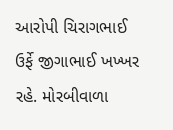આરોપી ચિરાગભાઈ ઉર્ફે જીગાભાઈ ખખ્ખર રહે. મોરબીવાળા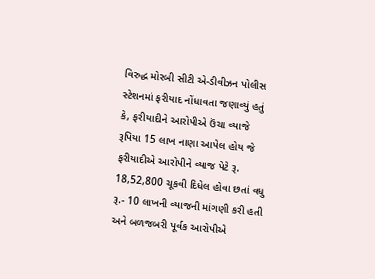વિરુદ્ધ મોરબી સીટી એ-ડીવીઝન પોલીસ સ્ટેશનમાં ફરીયાદ નોંધાવતા જણાવ્યું હતું કે, ફરીયાદીને આરોપીએ ઉંચા વ્યાજે રૂપિયા 15 લાખ નાણા આપેલ હોય જે ફરીયાદીએ આરોપીને વ્યાજ પેટે રૂ. 18,52,800 ચૂકવી દિધેલ હોવા છતાં વધુ રૂ.- 10 લાખની વ્યાજની માંગણી કરી હતી અને બળજબરી પૂર્વક આરોપીએ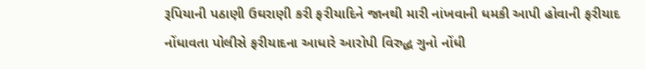રૂપિયાની પઠાણી ઉઘરાણી કરી ફરીયાદિને જાનથી મારી નાંખવાની ધમકી આપી હોવાની ફરીયાદ નોંધાવતા પોલીસે ફરીયાદના આધારે આરોપી વિરુદ્ધ ગુનો નોંધી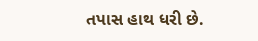તપાસ હાથ ધરી છે.